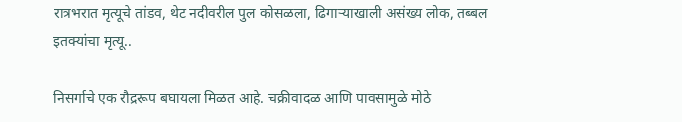रात्रभरात मृत्यूचे तांडव, थेट नदीवरील पुल कोसळला, ढिगाऱ्याखाली असंख्य लोक, तब्बल इतक्यांचा मृत्यू..

निसर्गाचे एक रौद्ररूप बघायला मिळत आहे. चक्रीवादळ आणि पावसामुळे मोठे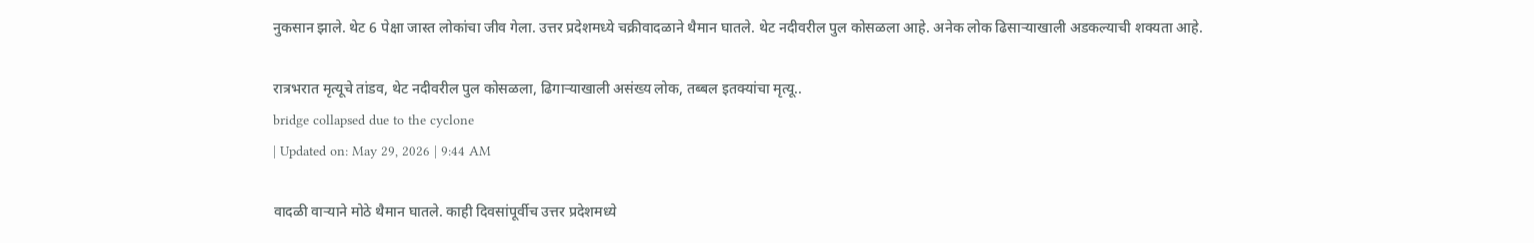नुकसान झाले. थेट 6 पेक्षा जास्त लोकांचा जीव गेला. उत्तर प्रदेशमध्ये चक्रीवादळाने थैमान घातले. थेट नदीवरील पुल कोसळला आहे. अनेक लोक ढिसाऱ्याखाली अडकल्याची शक्यता आहे.

रात्रभरात मृत्यूचे तांडव, थेट नदीवरील पुल कोसळला, ढिगाऱ्याखाली असंख्य लोक, तब्बल इतक्यांचा मृत्यू..
bridge collapsed due to the cyclone
| Updated on: May 29, 2026 | 9:44 AM

वादळी वाऱ्याने मोठे थैमान घातले. काही दिवसांपूर्वीच उत्तर प्रदेशमध्ये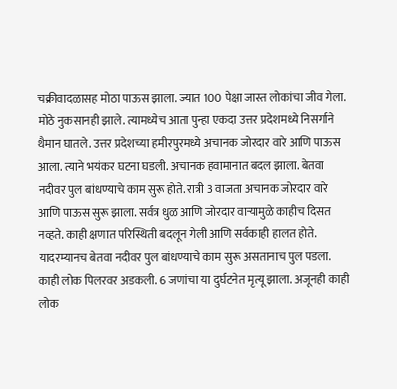चक्रीवादळासह मोठा पाऊस झाला. ज्यात 100 पेक्षा जास्त लोकांचा जीव गेला. मोठे नुकसानही झाले. त्यामध्येच आता पुन्हा एकदा उत्तर प्रदेशमध्ये निसर्गाने थैमान घातले. उत्तर प्रदेशच्या हमीरपुरमध्ये अचानक जोरदार वारे आणि पाऊस आला. त्याने भयंकर घटना घडली. अचानक हवामानात बदल झाला. बेतवा नदीवर पुल बांधण्याचे काम सुरू होते. रात्री 3 वाजता अचानक जोरदार वारे आणि पाऊस सुरू झाला. सर्वत्र धुळ आणि जोरदार वाऱ्यामुळे काहीच दिसत नव्हते. काही क्षणात परिस्थिती बदलून गेली आणि सर्वकाही हालत होते. यादरम्यानच बेतवा नदीवर पुल बांधण्याचे काम सुरू असतानाच पुल पडला. काही लोक पिलरवर अडकली. 6 जणांचा या दुर्घटनेत मृत्यू झाला. अजूनही काही लोक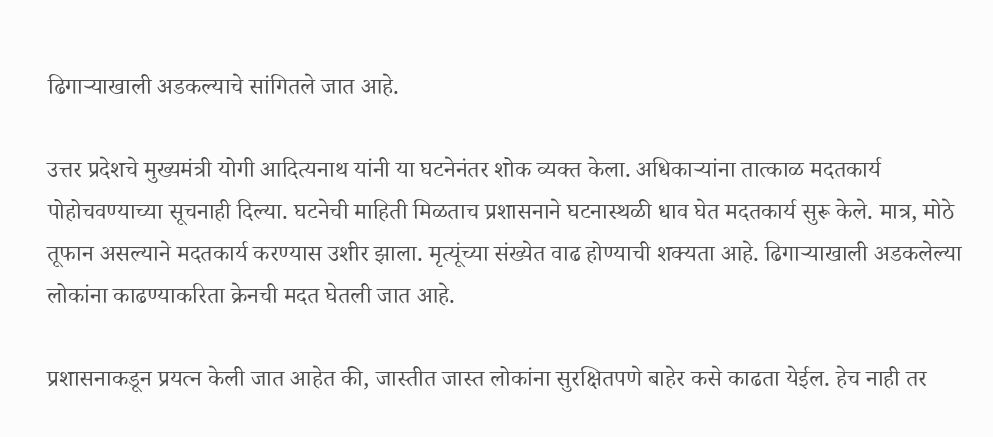ढिगाऱ्याखाली अडकल्याचे सांगितले जात आहे.

उत्तर प्रदेशचे मुख्यमंत्री योगी आदित्यनाथ यांनी या घटनेनंतर शोक व्यक्त केला. अधिकाऱ्यांना तात्काळ मदतकार्य पोहोचवण्याच्या सूचनाही दिल्या. घटनेची माहिती मिळताच प्रशासनाने घटनास्थळी धाव घेत मदतकार्य सुरू केले. मात्र, मोठे तूफान असल्याने मदतकार्य करण्यास उशीर झाला. मृत्यूंच्या संख्येत वाढ होण्याची शक्यता आहे. ढिगाऱ्याखाली अडकलेल्या लोकांना काढण्याकरिता क्रेनची मदत घेतली जात आहे.

प्रशासनाकडून प्रयत्न केली जात आहेत की, जास्तीत जास्त लोकांना सुरक्षितपणे बाहेर कसे काढता येईल. हेच नाही तर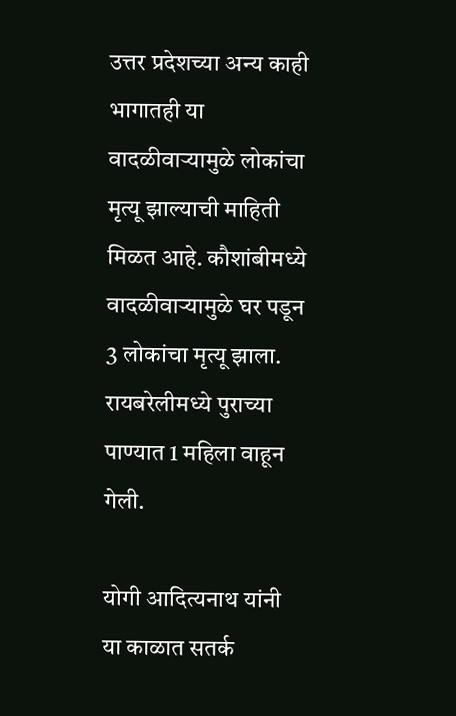उत्तर प्रदेशच्या अन्य काही भागातही या वादळीवाऱ्यामुळे लोकांचा मृत्यू झाल्याची माहिती मिळत आहे. कौशांबीमध्ये वादळीवाऱ्यामुळे घर पडून 3 लोकांचा मृत्यू झाला. रायबरेलीमध्ये पुराच्या पाण्यात 1 महिला वाहून गेली.

योगी आदित्यनाथ यांनी या काळात सतर्क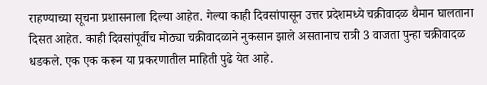राहण्याच्या सूचना प्रशासनाला दिल्या आहेत. गेल्या काही दिवसांपासून उत्तर प्रदेशमध्ये चक्रीवादळ थैमान घालताना दिसत आहेत. काही दिवसांपूर्वीच मोठ्या चक्रीवादळाने नुकसान झाले असतानाच रात्री 3 वाजता पुन्हा चक्रीवादळ धडकले. एक एक करून या प्रकरणातील माहिती पुढे येत आहे.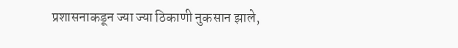प्रशासनाकडून ज्या ज्या ठिकाणी नुकसान झाले,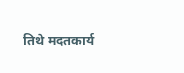तिथे मदतकार्य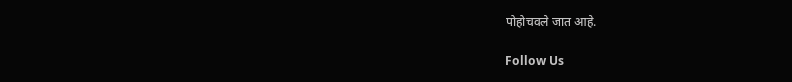पोहोचवले जात आहे.

Follow Us